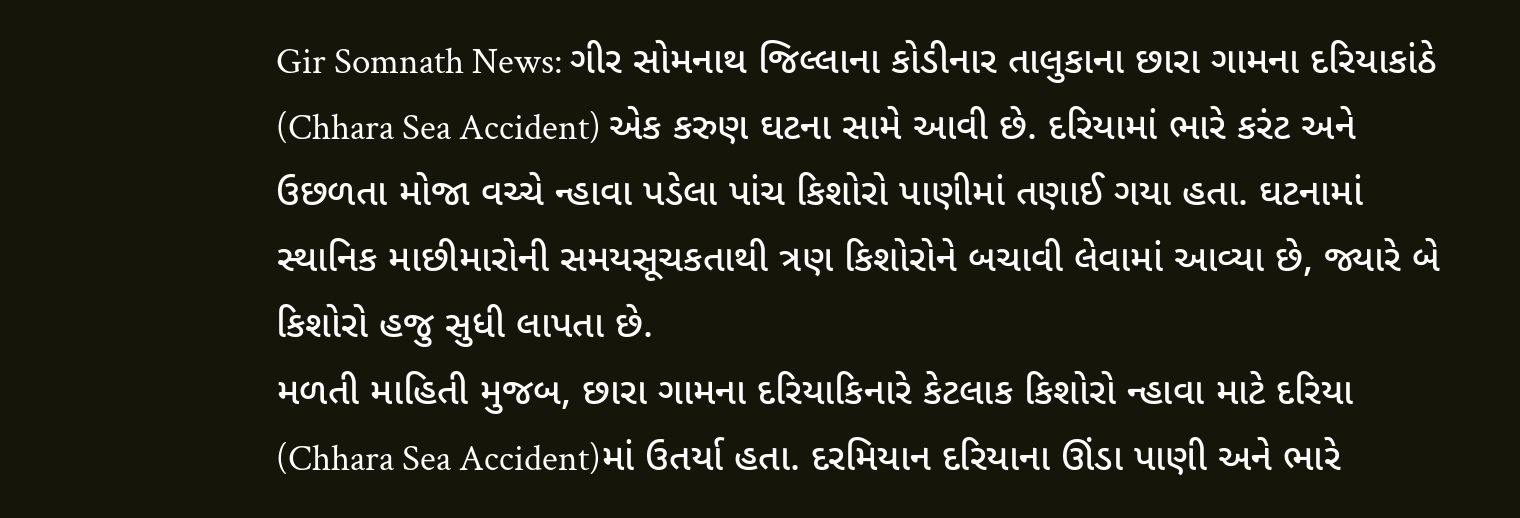Gir Somnath News: ગીર સોમનાથ જિલ્લાના કોડીનાર તાલુકાના છારા ગામના દરિયાકાંઠે (Chhara Sea Accident) એક કરુણ ઘટના સામે આવી છે. દરિયામાં ભારે કરંટ અને ઉછળતા મોજા વચ્ચે ન્હાવા પડેલા પાંચ કિશોરો પાણીમાં તણાઈ ગયા હતા. ઘટનામાં સ્થાનિક માછીમારોની સમયસૂચકતાથી ત્રણ કિશોરોને બચાવી લેવામાં આવ્યા છે, જ્યારે બે કિશોરો હજુ સુધી લાપતા છે.
મળતી માહિતી મુજબ, છારા ગામના દરિયાકિનારે કેટલાક કિશોરો ન્હાવા માટે દરિયા (Chhara Sea Accident)માં ઉતર્યા હતા. દરમિયાન દરિયાના ઊંડા પાણી અને ભારે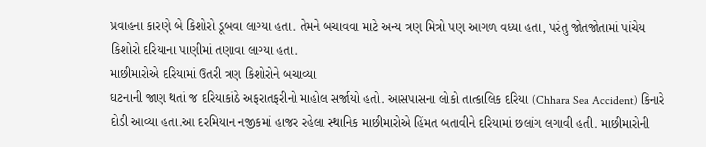પ્રવાહના કારણે બે કિશોરો ડૂબવા લાગ્યા હતા. તેમને બચાવવા માટે અન્ય ત્રણ મિત્રો પણ આગળ વધ્યા હતા, પરંતુ જોતજોતામાં પાંચેય કિશોરો દરિયાના પાણીમાં તણાવા લાગ્યા હતા.
માછીમારોએ દરિયામાં ઉતરી ત્રણ કિશોરોને બચાવ્યા
ઘટનાની જાણ થતાં જ દરિયાકાંઠે અફરાતફરીનો માહોલ સર્જાયો હતો. આસપાસના લોકો તાત્કાલિક દરિયા (Chhara Sea Accident) કિનારે દોડી આવ્યા હતા.આ દરમિયાન નજીકમાં હાજર રહેલા સ્થાનિક માછીમારોએ હિંમત બતાવીને દરિયામાં છલાંગ લગાવી હતી. માછીમારોની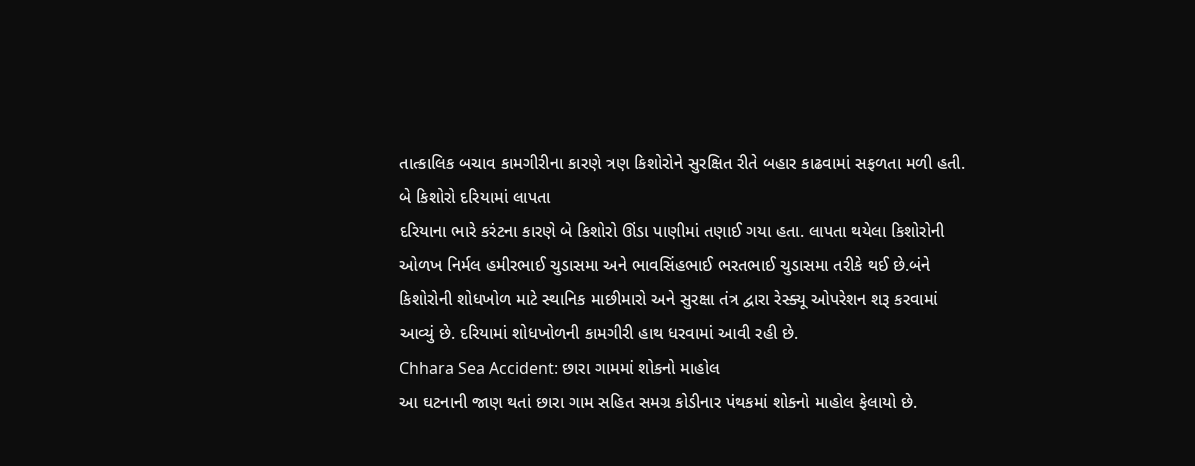તાત્કાલિક બચાવ કામગીરીના કારણે ત્રણ કિશોરોને સુરક્ષિત રીતે બહાર કાઢવામાં સફળતા મળી હતી.
બે કિશોરો દરિયામાં લાપતા
દરિયાના ભારે કરંટના કારણે બે કિશોરો ઊંડા પાણીમાં તણાઈ ગયા હતા. લાપતા થયેલા કિશોરોની ઓળખ નિર્મલ હમીરભાઈ ચુડાસમા અને ભાવસિંહભાઈ ભરતભાઈ ચુડાસમા તરીકે થઈ છે.બંને કિશોરોની શોધખોળ માટે સ્થાનિક માછીમારો અને સુરક્ષા તંત્ર દ્વારા રેસ્ક્યૂ ઓપરેશન શરૂ કરવામાં આવ્યું છે. દરિયામાં શોધખોળની કામગીરી હાથ ધરવામાં આવી રહી છે.
Chhara Sea Accident: છારા ગામમાં શોકનો માહોલ
આ ઘટનાની જાણ થતાં છારા ગામ સહિત સમગ્ર કોડીનાર પંથકમાં શોકનો માહોલ ફેલાયો છે.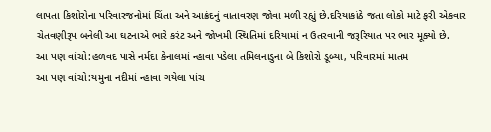લાપતા કિશોરોના પરિવારજનોમાં ચિંતા અને આક્રંદનું વાતાવરણ જોવા મળી રહ્યું છે.દરિયાકાંઠે જતા લોકો માટે ફરી એકવાર ચેતવણીરૂપ બનેલી આ ઘટનાએ ભારે કરંટ અને જોખમી સ્થિતિમાં દરિયામાં ન ઉતરવાની જરૂરિયાત પર ભાર મૂક્યો છે.
આ પણ વાંચો:હળવદ પાસે નર્મદા કેનાલમાં ન્હાવા પડેલા તમિલનાડુના બે કિશોરો ડૂબ્યા, પરિવારમાં માતમ
આ પણ વાંચો:યમુના નદીમાં ન્હાવા ગયેલા પાંચ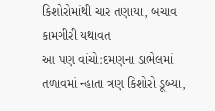કિશોરોમાંથી ચાર તણાયા, બચાવ કામગીરી યથાવત
આ પણ વાંચો:દમણના ડાભેલમાં તળાવમાં ન્હાતા ત્રણ કિશોરો ડૂબ્યા,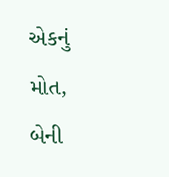એકનું મોત, બેની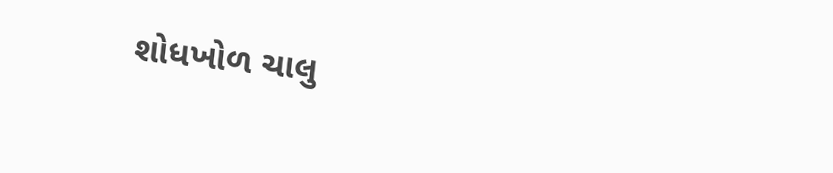શોધખોળ ચાલુ